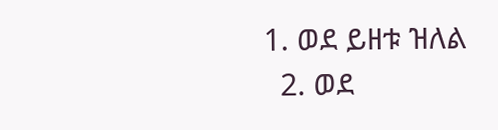1. ወደ ይዘቱ ዝለል
  2. ወደ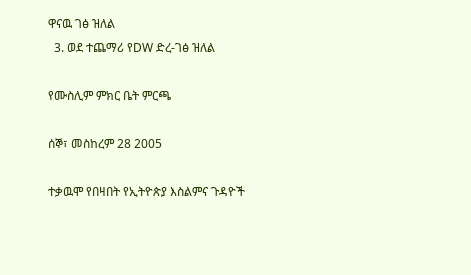ዋናዉ ገፅ ዝለል
  3. ወደ ተጨማሪ የDW ድረ-ገፅ ዝለል

የሙስሊም ምክር ቤት ምርጫ

ሰኞ፣ መስከረም 28 2005

ተቃዉሞ የበዛበት የኢትዮጵያ እስልምና ጉዳዮች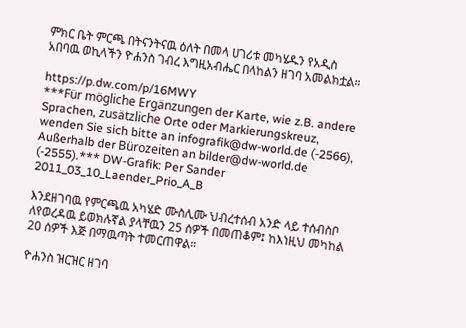ምክር ቤት ምርጫ በትናንትናዉ ዕለት በመላ ሀገሪቱ መካሄዱን የአዲስ አበባዉ ወኪላችን ዮሐንስ ገብረ እግዚአብሔር በላከልን ዘገባ አመልክቷል።

https://p.dw.com/p/16MWY
***Für mögliche Ergänzungen der Karte, wie z.B. andere Sprachen, zusätzliche Orte oder Markierungskreuz, wenden Sie sich bitte an infografik@dw-world.de (-2566), Außerhalb der Bürozeiten an bilder@dw-world.de (-2555).*** DW-Grafik: Per Sander 2011_03_10_Laender_Prio_A_B

እንደዘገባዉ የምርጫዉ አካሄድ ሙስሊሙ ህብረተሰብ አንድ ላይ ተሰብስቦ ለየወረዳዉ ይወክሉኛል ያላቸዉን 25 ሰዎች በመጠቆም፤ ከእነዚህ መካከል 20 ሰዎች እጅ በማዉጣት ተመርጠዋል።

ዮሐንስ ዝርዝር ዘገባ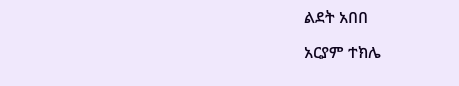ልደት አበበ

አርያም ተክሌ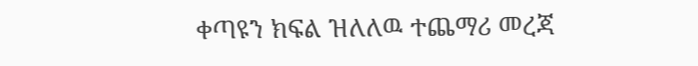ቀጣዩን ክፍል ዝለለዉ ተጨማሪ መረጃ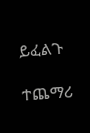ይፈልጉ

ተጨማሪ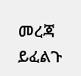መረጃ ይፈልጉ